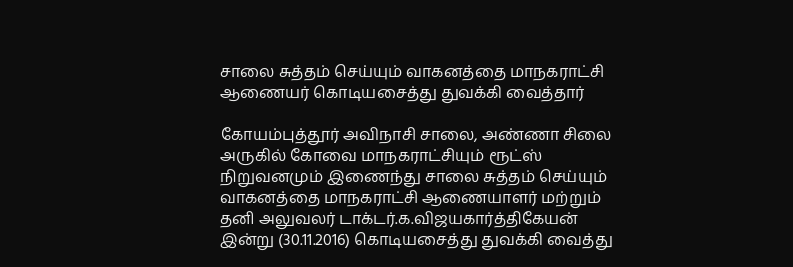சாலை சுத்தம் செய்யும் வாகனத்தை மாநகராட்சி ஆணையர் கொடியசைத்து துவக்கி வைத்தார்

கோயம்புத்தூர் அவிநாசி சாலை, அண்ணா சிலை அருகில் கோவை மாநகராட்சியும் ரூட்ஸ் நிறுவனமும் இணைந்து சாலை சுத்தம் செய்யும் வாகனத்தை மாநகராட்சி ஆணையாளர் மற்றும் தனி அலுவலர் டாக்டர்.க.விஜயகார்த்திகேயன் இன்று (30.11.2016) கொடியசைத்து துவக்கி வைத்து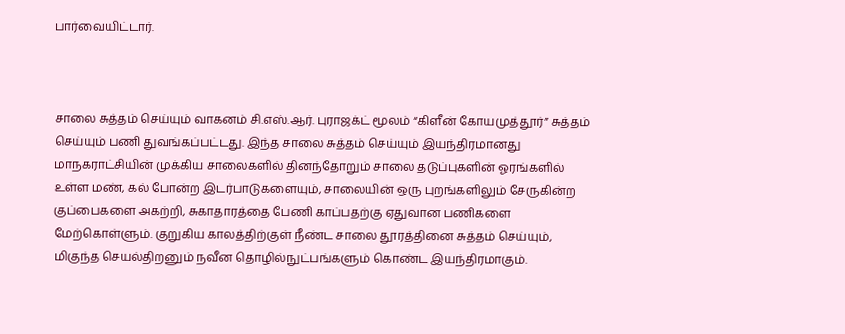பார்வையிட்டார்.



சாலை சுத்தம் செய்யும் வாகனம் சி.எஸ்.ஆர். புராஜக்ட் மூலம் “கிளீன் கோயமுத்தூர்” சுத்தம் செய்யும் பணி துவங்கப்பட்டது. இந்த சாலை சுத்தம் செய்யும் இயந்திரமானது மாநகராட்சியின் முக்கிய சாலைகளில் தினந்தோறும் சாலை தடுப்புகளின் ஓரங்களில் உள்ள மண், கல் போன்ற இடர்பாடுகளையும், சாலையின் ஒரு புறங்களிலும் சேருகின்ற குப்பைகளை அகற்றி, சுகாதாரத்தை பேணி காப்பதற்கு ஏதுவான பணிகளை மேற்கொள்ளும். குறுகிய காலத்திற்குள் நீண்ட சாலை தூரத்தினை சுத்தம் செய்யும், மிகுந்த செயல்திறனும் நவீன தொழில்நுட்பங்களும் கொண்ட இயந்திரமாகும்.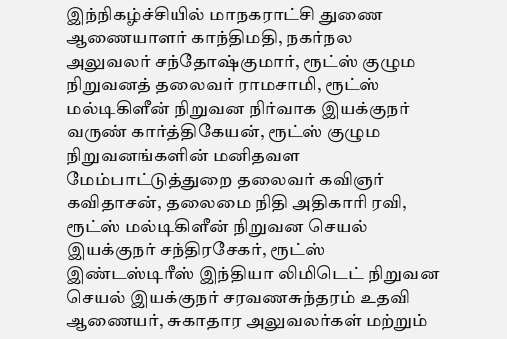இந்நிகழ்ச்சியில் மாநகராட்சி துணை ஆணையாளர் காந்திமதி, நகர்நல அலுவலர் சந்தோஷ்குமார், ரூட்ஸ் குழும நிறுவனத் தலைவர் ராமசாமி, ரூட்ஸ் மல்டிகிளீன் நிறுவன நிர்வாக இயக்குநர் வருண் கார்த்திகேயன், ரூட்ஸ் குழும நிறுவனங்களின் மனிதவள மேம்பாட்டுத்துறை தலைவர் கவிஞர் கவிதாசன், தலைமை நிதி அதிகாரி ரவி, ரூட்ஸ் மல்டிகிளீன் நிறுவன செயல் இயக்குநர் சந்திரசேகர், ரூட்ஸ் இண்டஸ்டிரீஸ் இந்தியா லிமிடெட் நிறுவன செயல் இயக்குநர் சரவணசுந்தரம் உதவி ஆணையர், சுகாதார அலுவலர்கள் மற்றும்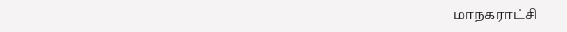மாநகராட்சி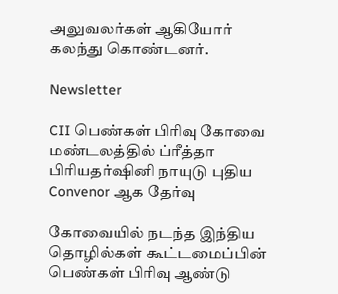அலுவலர்கள் ஆகியோர் கலந்து கொண்டனர்.

Newsletter

CII பெண்கள் பிரிவு கோவை மண்டலத்தில் ப்ரீத்தா பிரியதர்ஷினி நாயுடு புதிய Convenor ஆக தேர்வு

கோவையில் நடந்த இந்திய தொழில்கள் கூட்டமைப்பின் பெண்கள் பிரிவு ஆண்டு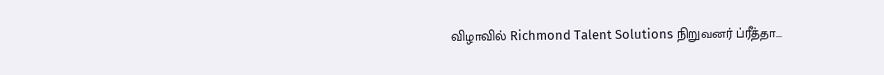விழாவில் Richmond Talent Solutions நிறுவனர் ப்ரீத்தா...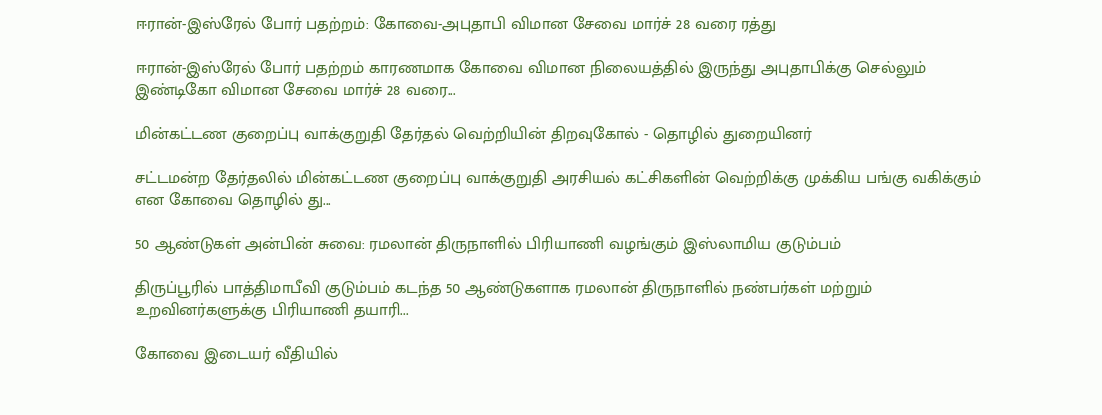ஈரான்-இஸ்ரேல் போர் பதற்றம்: கோவை-அபுதாபி விமான சேவை மார்ச் 28 வரை ரத்து

ஈரான்-இஸ்ரேல் போர் பதற்றம் காரணமாக கோவை விமான நிலையத்தில் இருந்து அபுதாபிக்கு செல்லும் இண்டிகோ விமான சேவை மார்ச் 28 வரை...

மின்கட்டண குறைப்பு வாக்குறுதி தேர்தல் வெற்றியின் திறவுகோல் - தொழில் துறையினர்

சட்டமன்ற தேர்தலில் மின்கட்டண குறைப்பு வாக்குறுதி அரசியல் கட்சிகளின் வெற்றிக்கு முக்கிய பங்கு வகிக்கும் என கோவை தொழில் து...

50 ஆண்டுகள் அன்பின் சுவை: ரமலான் திருநாளில் பிரியாணி வழங்கும் இஸ்லாமிய குடும்பம்

திருப்பூரில் பாத்திமாபீவி குடும்பம் கடந்த 50 ஆண்டுகளாக ரமலான் திருநாளில் நண்பர்கள் மற்றும் உறவினர்களுக்கு பிரியாணி தயாரி...

கோவை இடையர் வீதியில்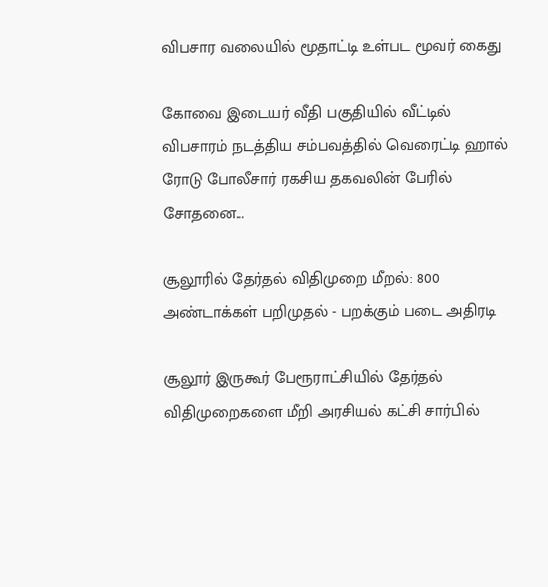விபசார வலையில் மூதாட்டி உள்பட மூவர் கைது

கோவை இடையர் வீதி பகுதியில் வீட்டில் விபசாரம் நடத்திய சம்பவத்தில் வெரைட்டி ஹால் ரோடு போலீசார் ரகசிய தகவலின் பேரில் சோதனை...

சூலூரில் தேர்தல் விதிமுறை மீறல்: 800 அண்டாக்கள் பறிமுதல் - பறக்கும் படை அதிரடி

சூலூர் இருகூர் பேரூராட்சியில் தேர்தல் விதிமுறைகளை மீறி அரசியல் கட்சி சார்பில்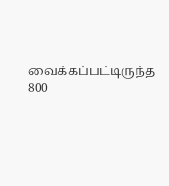வைக்கப்பட்டிருந்த 800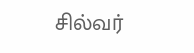சில்வர்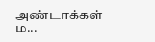அண்டாக்கள் ம...